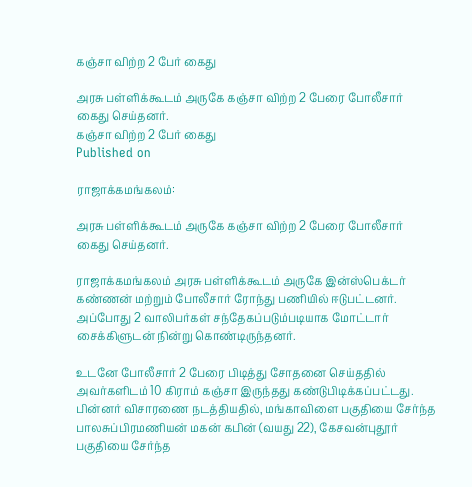கஞ்சா விற்ற 2 பேர் கைது

அரசு பள்ளிக்கூடம் அருகே கஞ்சா விற்ற 2 பேரை போலீசார் கைது செய்தனர்.
கஞ்சா விற்ற 2 பேர் கைது
Published on

ராஜாக்கமங்கலம்:

அரசு பள்ளிக்கூடம் அருகே கஞ்சா விற்ற 2 பேரை போலீசார் கைது செய்தனர்.

ராஜாக்கமங்கலம் அரசு பள்ளிக்கூடம் அருகே இன்ஸ்பெக்டர் கண்ணன் மற்றும் போலீசார் ரோந்து பணியில் ஈடுபட்டனர். அப்போது 2 வாலிபர்கள் சந்தேகப்படும்படியாக மோட்டார் சைக்கிளுடன் நின்று கொண்டிருந்தனர்.

உடனே போலீசார் 2 பேரை பிடித்து சோதனை செய்ததில் அவர்களிடம் 10 கிராம் கஞ்சா இருந்தது கண்டுபிடிக்கப்பட்டது. பின்னர் விசாரணை நடத்தியதில், மங்காவிளை பகுதியை சேர்ந்த பாலசுப்பிரமணியன் மகன் கபின் (வயது 22), கேசவன்புதூர் பகுதியை சேர்ந்த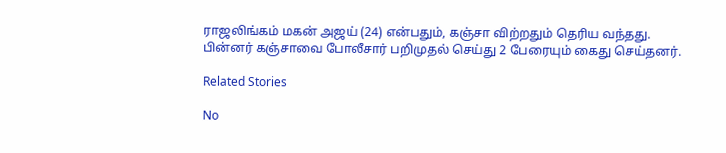ராஜலிங்கம் மகன் அஜய் (24) என்பதும், கஞ்சா விற்றதும் தெரிய வந்தது. பின்னர் கஞ்சாவை போலீசார் பறிமுதல் செய்து 2 பேரையும் கைது செய்தனர்.

Related Stories

No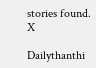stories found.
X

Dailythanthi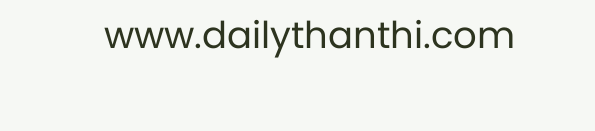www.dailythanthi.com